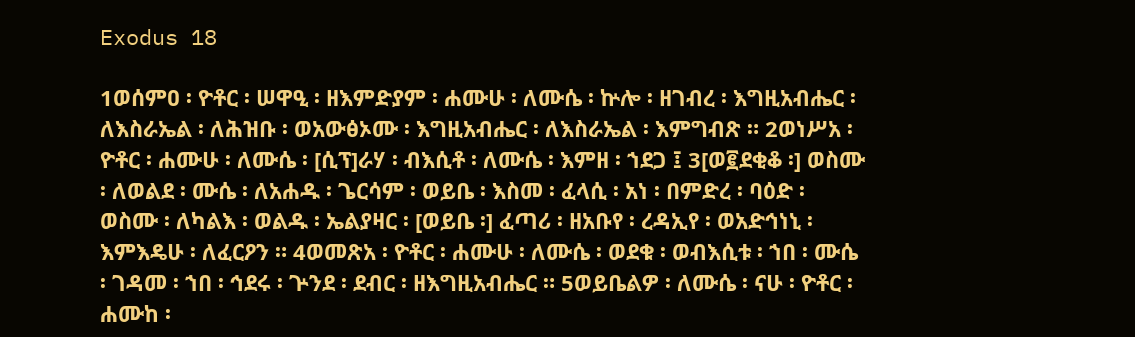Exodus 18

1ወሰምዐ ፡ ዮቶር ፡ ሠዋዒ ፡ ዘእምድያም ፡ ሐሙሁ ፡ ለሙሴ ፡ ኵሎ ፡ ዘገብረ ፡ እግዚአብሔር ፡ ለእስራኤል ፡ ለሕዝቡ ፡ ወአውፅኦሙ ፡ እግዚአብሔር ፡ ለእስራኤል ፡ እምግብጽ ። 2ወነሥአ ፡ ዮቶር ፡ ሐሙሁ ፡ ለሙሴ ፡ [ሲፕ]ራሃ ፡ ብእሲቶ ፡ ለሙሴ ፡ እምዘ ፡ ኀደጋ ፤ 3[ወ፪ደቂቆ ፡] ወስሙ ፡ ለወልደ ፡ ሙሴ ፡ ለአሐዱ ፡ ጌርሳም ፡ ወይቤ ፡ እስመ ፡ ፈላሲ ፡ አነ ፡ በምድረ ፡ ባዕድ ፡ ወስሙ ፡ ለካልእ ፡ ወልዱ ፡ ኤልያዛር ፡ [ወይቤ ፡] ፈጣሪ ፡ ዘአቡየ ፡ ረዳኢየ ፡ ወአድኅነኒ ፡ እምእዴሁ ፡ ለፈርዖን ። 4ወመጽአ ፡ ዮቶር ፡ ሐሙሁ ፡ ለሙሴ ፡ ወደቁ ፡ ወብእሲቱ ፡ ኀበ ፡ ሙሴ ፡ ገዳመ ፡ ኀበ ፡ ኅደሩ ፡ ጕንደ ፡ ደብር ፡ ዘእግዚአብሔር ። 5ወይቤልዎ ፡ ለሙሴ ፡ ናሁ ፡ ዮቶር ፡ ሐሙከ ፡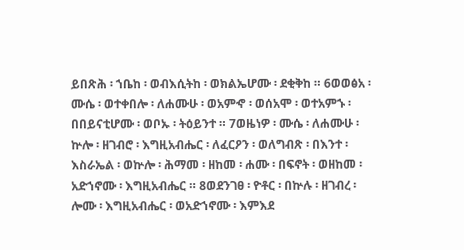ይበጽሕ ፡ ኀቤከ ፡ ወብእሲትከ ፡ ወክልኤሆሙ ፡ ደቂቅከ ። 6ወወፅአ ፡ ሙሴ ፡ ወተቀበሎ ፡ ለሐሙሁ ፡ ወአምኆ ፡ ወሰአሞ ፡ ወተአምኁ ፡ በበይናቲሆሙ ፡ ወቦኡ ፡ ትዕይንተ ። 7ወዜነዎ ፡ ሙሴ ፡ ለሐሙሁ ፡ ኵሎ ፡ ዘገብሮ ፡ እግዚአብሔር ፡ ለፈርዖን ፡ ወለግብጽ ፡ በእንተ ፡ እስራኤል ፡ ወኵሎ ፡ ሕማመ ፡ ዘከመ ፡ ሐሙ ፡ በፍኖት ፡ ወዘከመ ፡ አድኀኖሙ ፡ እግዚአብሔር ። 8ወደንገፀ ፡ ዮቶር ፡ በኵሉ ፡ ዘገብረ ፡ ሎሙ ፡ እግዚአብሔር ፡ ወአድኀኖሙ ፡ እምእደ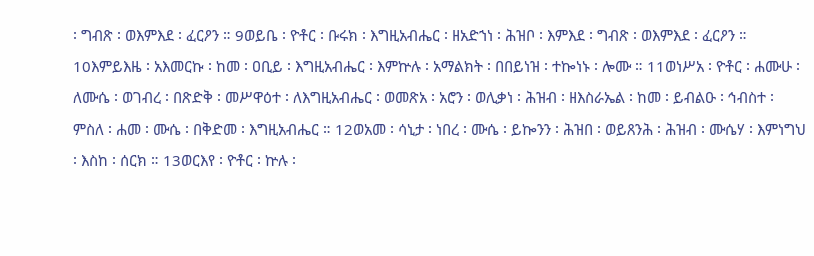፡ ግብጽ ፡ ወእምእደ ፡ ፈርዖን ። 9ወይቤ ፡ ዮቶር ፡ ቡሩክ ፡ እግዚአብሔር ፡ ዘአድኀነ ፡ ሕዝቦ ፡ እምእደ ፡ ግብጽ ፡ ወእምእደ ፡ ፈርዖን ። 10እምይእዜ ፡ አእመርኩ ፡ ከመ ፡ ዐቢይ ፡ እግዚአብሔር ፡ እምኵሉ ፡ አማልክት ፡ በበይነዝ ፡ ተኰነኑ ፡ ሎሙ ። 11ወነሥአ ፡ ዮቶር ፡ ሐሙሁ ፡ ለሙሴ ፡ ወገብረ ፡ በጽድቅ ፡ መሥዋዕተ ፡ ለእግዚአብሔር ፡ ወመጽአ ፡ አሮን ፡ ወሊቃነ ፡ ሕዝብ ፡ ዘእስራኤል ፡ ከመ ፡ ይብልዑ ፡ ኅብስተ ፡ ምስለ ፡ ሐመ ፡ ሙሴ ፡ በቅድመ ፡ እግዚአብሔር ። 12ወአመ ፡ ሳኒታ ፡ ነበረ ፡ ሙሴ ፡ ይኰንን ፡ ሕዝበ ፡ ወይጸንሕ ፡ ሕዝብ ፡ ሙሴሃ ፡ እምነግህ ፡ እስከ ፡ ሰርክ ። 13ወርእየ ፡ ዮቶር ፡ ኵሉ ፡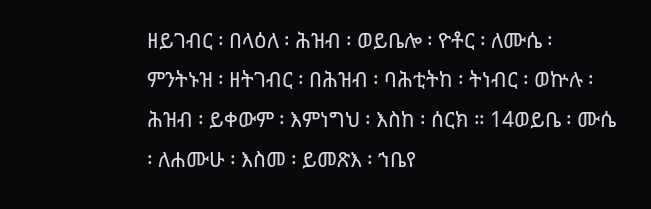ዘይገብር ፡ በላዕለ ፡ ሕዝብ ፡ ወይቤሎ ፡ ዮቶር ፡ ለሙሴ ፡ ምንትኑዝ ፡ ዘትገብር ፡ በሕዝብ ፡ ባሕቲትከ ፡ ትነብር ፡ ወኵሉ ፡ ሕዝብ ፡ ይቀውም ፡ እምነግህ ፡ እስከ ፡ ሰርክ ። 14ወይቤ ፡ ሙሴ ፡ ለሐሙሁ ፡ እስመ ፡ ይመጽእ ፡ ኀቤየ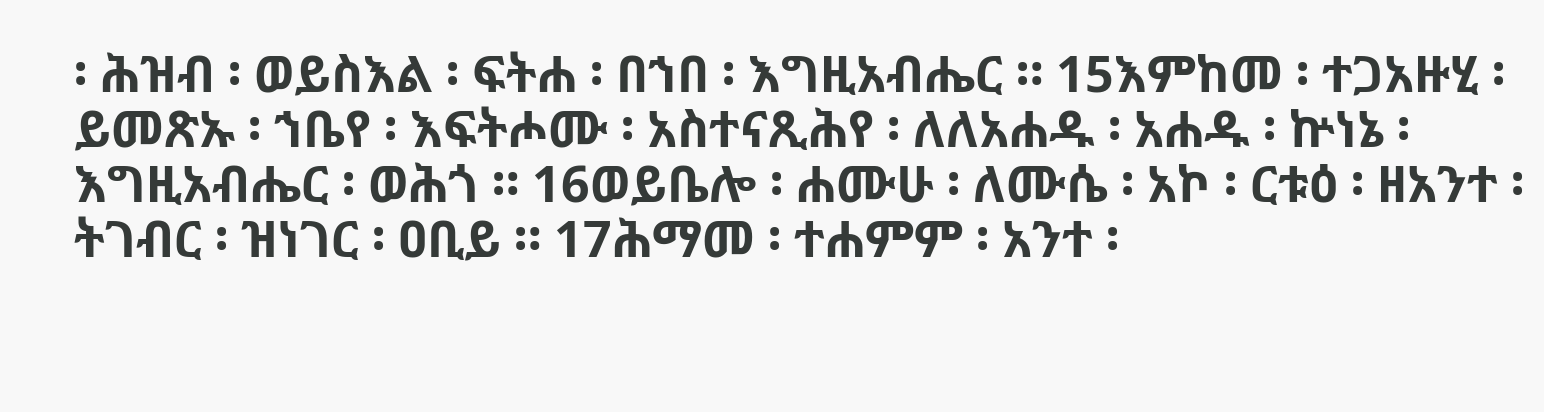፡ ሕዝብ ፡ ወይስእል ፡ ፍትሐ ፡ በኀበ ፡ እግዚአብሔር ። 15እምከመ ፡ ተጋአዙሂ ፡ ይመጽኡ ፡ ኀቤየ ፡ እፍትሖሙ ፡ አስተናጺሕየ ፡ ለለአሐዱ ፡ አሐዱ ፡ ኵነኔ ፡ እግዚአብሔር ፡ ወሕጎ ። 16ወይቤሎ ፡ ሐሙሁ ፡ ለሙሴ ፡ አኮ ፡ ርቱዕ ፡ ዘአንተ ፡ ትገብር ፡ ዝነገር ፡ ዐቢይ ። 17ሕማመ ፡ ተሐምም ፡ አንተ ፡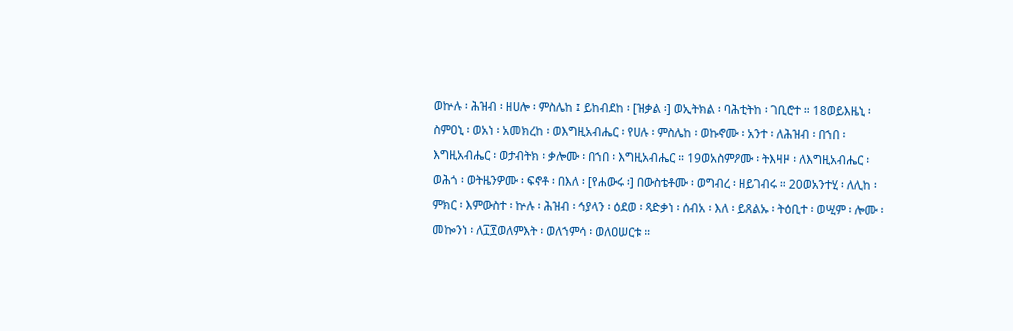ወኵሉ ፡ ሕዝብ ፡ ዘሀሎ ፡ ምስሌከ ፤ ይከብደከ ፡ [ዝቃል ፡] ወኢትክል ፡ ባሕቲትከ ፡ ገቢሮተ ። 18ወይእዜኒ ፡ ስምዐኒ ፡ ወአነ ፡ አመክረከ ፡ ወእግዚአብሔር ፡ የሀሉ ፡ ምስሌከ ፡ ወኩኖሙ ፡ አንተ ፡ ለሕዝብ ፡ በኀበ ፡ እግዚአብሔር ፡ ወታብትክ ፡ ቃሎሙ ፡ በኀበ ፡ እግዚአብሔር ። 19ወአስምዖሙ ፡ ትእዛዞ ፡ ለእግዚአብሔር ፡ ወሕጎ ፡ ወትዜንዎሙ ፡ ፍኖቶ ፡ በእለ ፡ [የሐውሩ ፡] በውስቴቶሙ ፡ ወግብረ ፡ ዘይገብሩ ። 20ወአንተሂ ፡ ለሊከ ፡ ምክር ፡ እምውስተ ፡ ኵሉ ፡ ሕዝብ ፡ ኅያላን ፡ ዕደወ ፡ ጻድቃነ ፡ ሰብአ ፡ እለ ፡ ይጸልኡ ፡ ትዕቢተ ፡ ወሢም ፡ ሎሙ ፡ መኰንነ ፡ ለ፲፻ወለምእት ፡ ወለኀምሳ ፡ ወለዐሠርቱ ።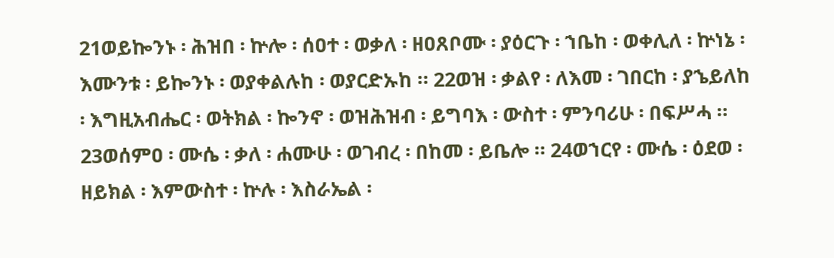21ወይኰንኑ ፡ ሕዝበ ፡ ኵሎ ፡ ሰዐተ ፡ ወቃለ ፡ ዘዐጸቦሙ ፡ ያዕርጉ ፡ ኀቤከ ፡ ወቀሊለ ፡ ኵነኔ ፡ እሙንቱ ፡ ይኰንኑ ፡ ወያቀልሉከ ፡ ወያርድኡከ ። 22ወዝ ፡ ቃልየ ፡ ለእመ ፡ ገበርከ ፡ ያኄይለከ ፡ እግዚአብሔር ፡ ወትክል ፡ ኰንኖ ፡ ወዝሕዝብ ፡ ይግባእ ፡ ውስተ ፡ ምንባሪሁ ፡ በፍሥሓ ። 23ወሰምዐ ፡ ሙሴ ፡ ቃለ ፡ ሐሙሁ ፡ ወገብረ ፡ በከመ ፡ ይቤሎ ። 24ወኀርየ ፡ ሙሴ ፡ ዕደወ ፡ ዘይክል ፡ እምውስተ ፡ ኵሉ ፡ እስራኤል ፡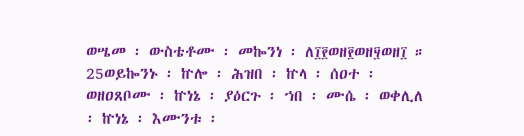ወሤመ ፡ ውስቴቶሙ ፡ መኰንነ ፡ ለ፲፻ወዘ፻ወዘ፶ወዘ፲ ። 25ወይኰንኑ ፡ ኵሎ ፡ ሕዝበ ፡ ኵላ ፡ ሰዐተ ፡ ወዘዐጸቦሙ ፡ ኵነኔ ፡ ያዕርጉ ፡ ኀበ ፡ ሙሴ ፡ ወቀሊለ ፡ ኵነኔ ፡ እሙንቱ ፡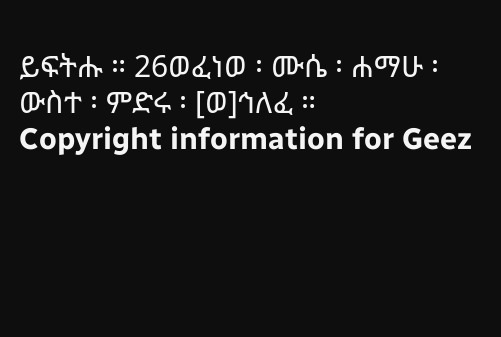ይፍትሑ ። 26ወፈነወ ፡ ሙሴ ፡ ሐማሁ ፡ ውስተ ፡ ምድሩ ፡ [ወ]ኅለፈ ።
Copyright information for Geez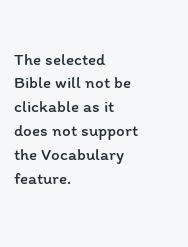The selected Bible will not be clickable as it does not support the Vocabulary feature.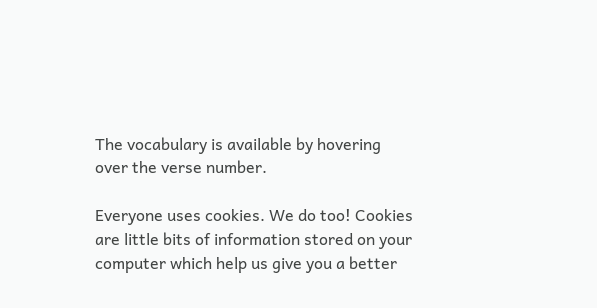The vocabulary is available by hovering over the verse number.

Everyone uses cookies. We do too! Cookies are little bits of information stored on your computer which help us give you a better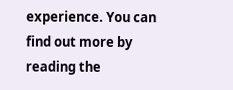experience. You can find out more by reading the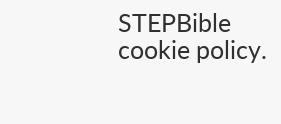STEPBible cookie policy.